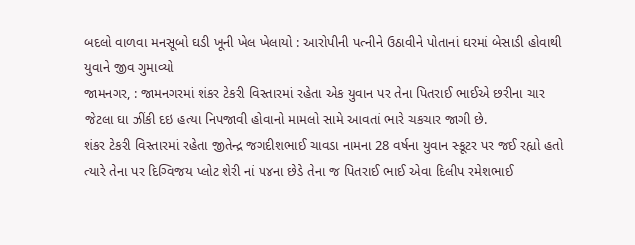બદલો વાળવા મનસૂબો ઘડી ખૂની ખેલ ખેલાયો : આરોપીની પત્નીને ઉઠાવીને પોતાનાં ઘરમાં બેસાડી હોવાથી યુવાને જીવ ગુમાવ્યો
જામનગર, : જામનગરમાં શંકર ટેકરી વિસ્તારમાં રહેતા એક યુવાન પર તેના પિતરાઈ ભાઈએ છરીના ચાર જેટલા ઘા ઝીંકી દઇ હત્યા નિપજાવી હોવાનો મામલો સામે આવતાં ભારે ચકચાર જાગી છે.
શંકર ટેકરી વિસ્તારમાં રહેતા જીતેન્દ્ર જગદીશભાઈ ચાવડા નામના 28 વર્ષના યુવાન સ્કૂટર પર જઈ રહ્યો હતો ત્યારે તેના પર દિગ્વિજય પ્લોટ શેરી નાં ૫૪ના છેડે તેના જ પિતરાઈ ભાઈ એવા દિલીપ રમેશભાઈ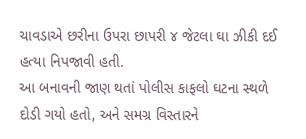ચાવડાએ છરીના ઉપરા છાપરી ૪ જેટલા ઘા ઝીકી દઈ હત્યા નિપજાવી હતી.
આ બનાવની જાણ થતાં પોલીસ કાફલો ઘટના સ્થળે દોડી ગયો હતો, અને સમગ્ર વિસ્તારને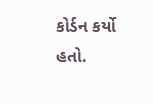કોર્ડન કર્યો હતો.